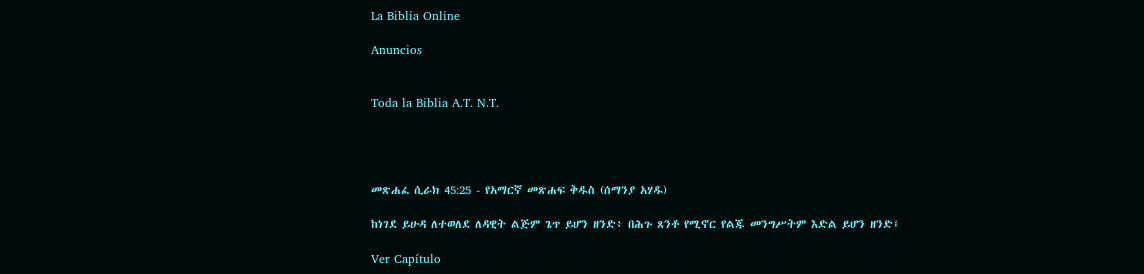La Biblia Online

Anuncios


Toda la Biblia A.T. N.T.




መጽሐፈ ሲራክ 45:25 - የአማርኛ መጽሐፍ ቅዱስ (ሰማንያ አሃዱ)

ከነገደ ይሁዳ ለተወለደ ለዳዊት ልጅም ጌጥ ይሆን ዘንድ፥ በሕጉ ጸንቶ የሚኖር የልጁ መንግሥትም እድል ይሆን ዘንድ፤

Ver Capítulo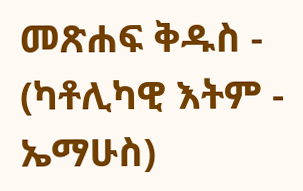መጽሐፍ ቅዱስ - (ካቶሊካዊ እትም - ኤማሁስ)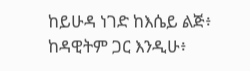ከይሁዳ ነገድ ከእሴይ ልጅ፥ ከዳዊትም ጋር እንዲሁ፥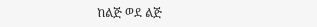ከልጅ ወደ ልጅ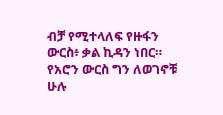ብቻ የሚተላለፍ የዙፋን ውርስ፥ ቃል ኪዳን ነበር። የአሮን ውርስ ግን ለወገኖቹ ሁሉ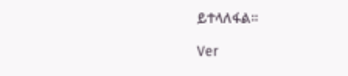ይተላለፋል።

Ver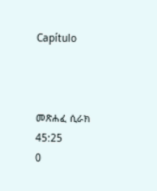Capítulo



መጽሐፈ ሲራክ 45:25
0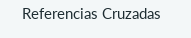Referencias Cruzadas